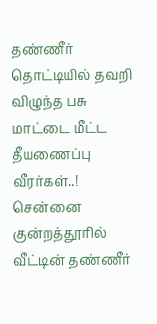தண்ணீர் தொட்டியில் தவறி விழுந்த பசு மாட்டை மீட்ட தீயணைப்பு வீரர்கள்..!
சென்னை குன்றத்தூரில் வீட்டின் தண்ணீர்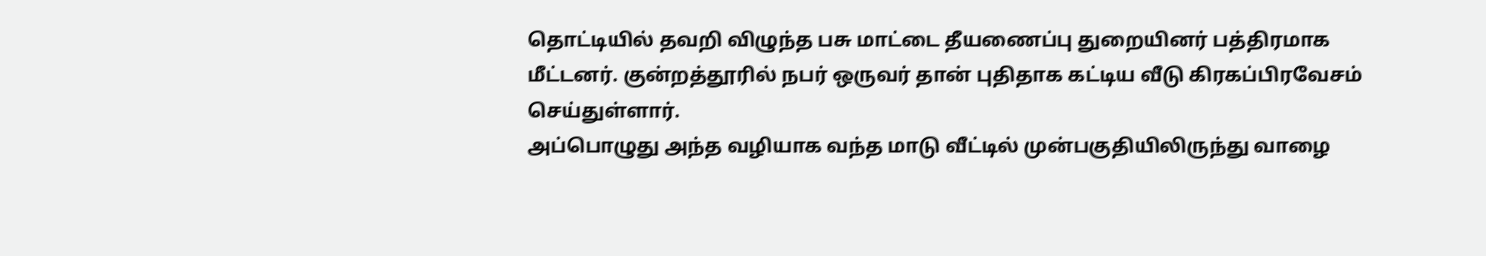தொட்டியில் தவறி விழுந்த பசு மாட்டை தீயணைப்பு துறையினர் பத்திரமாக மீட்டனர். குன்றத்தூரில் நபர் ஒருவர் தான் புதிதாக கட்டிய வீடு கிரகப்பிரவேசம் செய்துள்ளார்.
அப்பொழுது அந்த வழியாக வந்த மாடு வீட்டில் முன்பகுதியிலிருந்து வாழை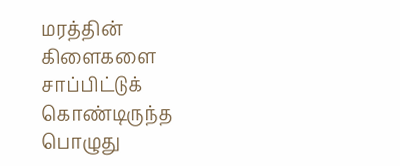மரத்தின் கிளைகளை சாப்பிட்டுக் கொண்டிருந்த பொழுது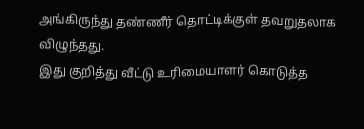அங்கிருந்து தண்ணீர் தொட்டிக்குள் தவறுதலாக விழுந்தது.
இது குறித்து வீட்டு உரிமையாளர் கொடுத்த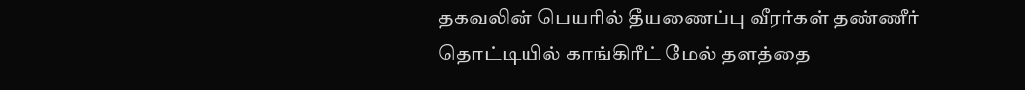தகவலின் பெயரில் தீயணைப்பு வீரர்கள் தண்ணீர் தொட்டியில் காங்கிரீட் மேல் தளத்தை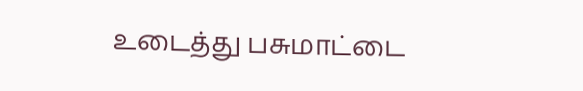உடைத்து பசுமாட்டை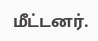மீட்டனர்.